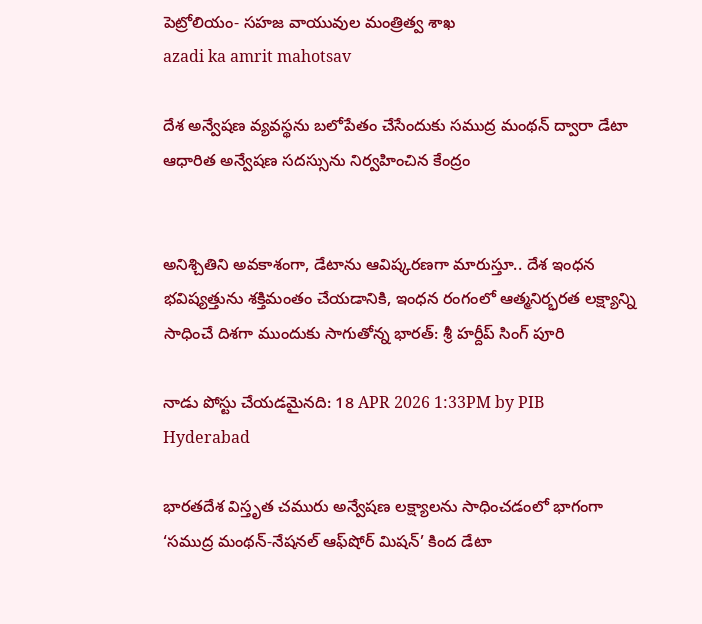పెట్రోలియం- సహజ వాయువుల మంత్రిత్వ శాఖ
azadi ka amrit mahotsav

దేశ అన్వేషణ వ్యవస్థను బలోపేతం చేసేందుకు సముద్ర మంథన్ ద్వారా డేటా ఆధారిత అన్వేషణ సదస్సును నిర్వహించిన కేంద్రం


అనిశ్చితిని అవకాశంగా, డేటాను ఆవిష్కరణగా మారుస్తూ.. దేశ ఇంధన భవిష్యత్తును శక్తిమంతం చేయడానికి, ఇంధన రంగంలో ఆత్మనిర్భరత లక్ష్యాన్ని సాధించే దిశగా ముందుకు సాగుతోన్న భారత్‌: శ్రీ హర్దీప్‌ సింగ్‌ పూరి

నాడు పోస్టు చేయడమైనది: 18 APR 2026 1:33PM by PIB Hyderabad

భారతదేశ విస్తృత చమురు అన్వేషణ లక్ష్యాలను సాధించడంలో భాగంగా ‘సముద్ర మంథన్-నేషనల్ ఆఫ్‌షోర్ మిషన్’ కింద డేటా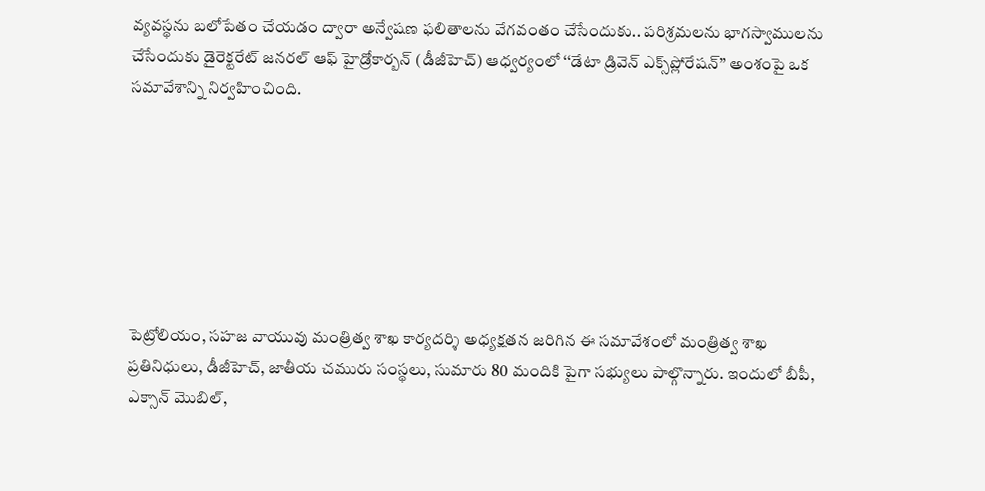వ్యవస్థను బలోపేతం చేయడం ద్వారా అన్వేషణ ఫలితాలను వేగవంతం చేసేందుకు.. పరిశ్రమలను భాగస్వాములను చేసేందుకు డైరెక్టరేట్ జనరల్ ఆఫ్ హైడ్రోకార్బన్ (డీజీహెచ్‌) ఆధ్వర్యంలో ‘‘డేటా డ్రివెన్ ఎక్స్‌ప్లోరేషన్’’ అంశంపై ఒక సమావేశాన్ని నిర్వహించింది.







పెట్రోలియం, సహజ వాయువు మంత్రిత్వ శాఖ కార్యదర్శి అధ్యక్షతన జరిగిన ఈ సమావేశంలో మంత్రిత్వ శాఖ ప్రతినిధులు, డీజీహెచ్‌, జాతీయ చమురు సంస్థలు, సుమారు 80 మందికి పైగా సభ్యులు పాల్గొన్నారు. ఇందులో బీపీ, ఎక్సాన్ మొబిల్,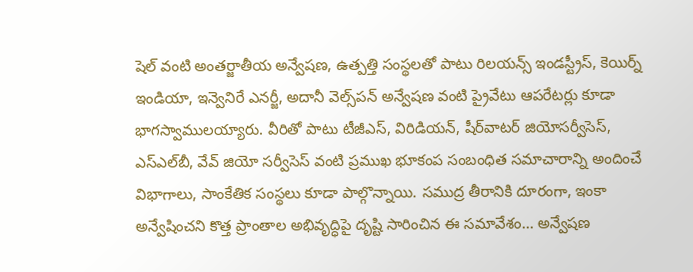షెల్ వంటి అంతర్జాతీయ అన్వేషణ, ఉత్పత్తి సంస్థలతో పాటు రిలయన్స్ ఇండస్ట్రీస్, కెయిర్న్ ఇండియా, ఇన్వెనిరే ఎనర్జీ, అదానీ వెల్స్‌పన్‌ అన్వేషణ వంటి ప్రైవేటు ఆపరేటర్లు కూడా భాగస్వాములయ్యారు. వీరితో పాటు టీజీఎస్‌, విరిడియన్‌, షీర్‌వాటర్ జియోసర్వీసెస్, ఎస్ఎల్‌బీ, వేవ్ జియో సర్వీసెస్ వంటి ప్రముఖ భూకంప సంబంధిత సమాచారాన్ని అందించే విభాగాలు, సాంకేతిక సంస్థలు కూడా పాల్గొన్నాయి. సముద్ర తీరానికి దూరంగా, ఇంకా అన్వేషించని కొత్త ప్రాంతాల అభివృద్ధిపై దృష్టి సారించిన ఈ సమావేశం... అన్వేషణ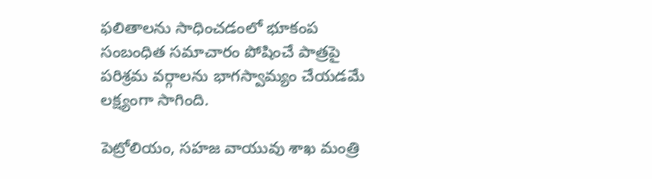ఫలితాలను సాధించడంలో భూకంప సంబంధిత సమాచారం పోషించే పాత్రపై పరిశ్రమ వర్గాలను భాగస్వామ్యం చేయడమే లక్ష్యంగా సాగింది.

పెట్రోలియం, సహజ వాయువు శాఖ మంత్రి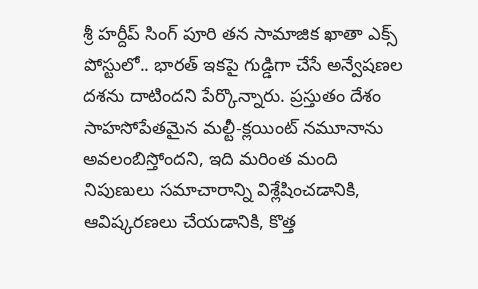శ్రీ హర్దీప్ సింగ్ పూరి తన సామాజిక ఖాతా ఎక్స్‌ పోస్టులో.. భారత్‌ ఇకపై గుడ్డిగా చేసే అన్వేషణల దశను దాటిందని పేర్కొన్నారు. ప్రస్తుతం దేశం సాహసోపేతమైన మల్టీ-క్లయింట్‌ నమూనాను అవలంబిస్తోందని, ఇది మరింత మంది నిపుణులు సమాచారాన్ని విశ్లేషించడానికి, ఆవిష్కరణలు చేయడానికి, కొత్త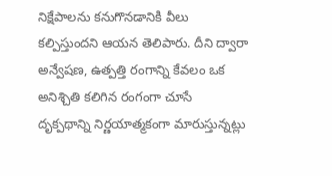నిక్షేపాలను కనుగొనడానికి వీలు కల్పిస్తుందని ఆయన తెలిపారు. దీని ద్వారా అన్వేషణ, ఉత్పత్తి రంగాన్ని కేవలం ఒక అనిశ్చితి కలిగిన రంగంగా చూసే దృక్పథాన్ని నిర్ణయాత్మకంగా మారుస్తున్నట్లు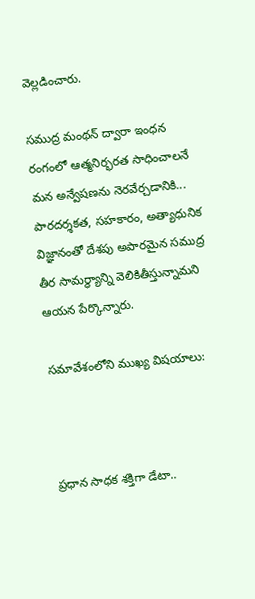వెల్లడించారు.

సముద్ర మంథన్ ద్వారా ఇంధన రంగంలో ఆత్మనిర్భరత సాధించాలనే మన అన్వేషణను నెరవేర్చడానికి... పారదర్శకత, సహకారం, అత్యాధునిక విజ్ఞానంతో దేశపు అపారమైన సముద్ర తీర సామర్థ్యాన్ని వెలికితీస్తున్నామని ఆయన పేర్కొన్నారు.

సమావేశంలోని ముఖ్య విషయాలు:



ప్రధాన సాధక శక్తిగా డేటా..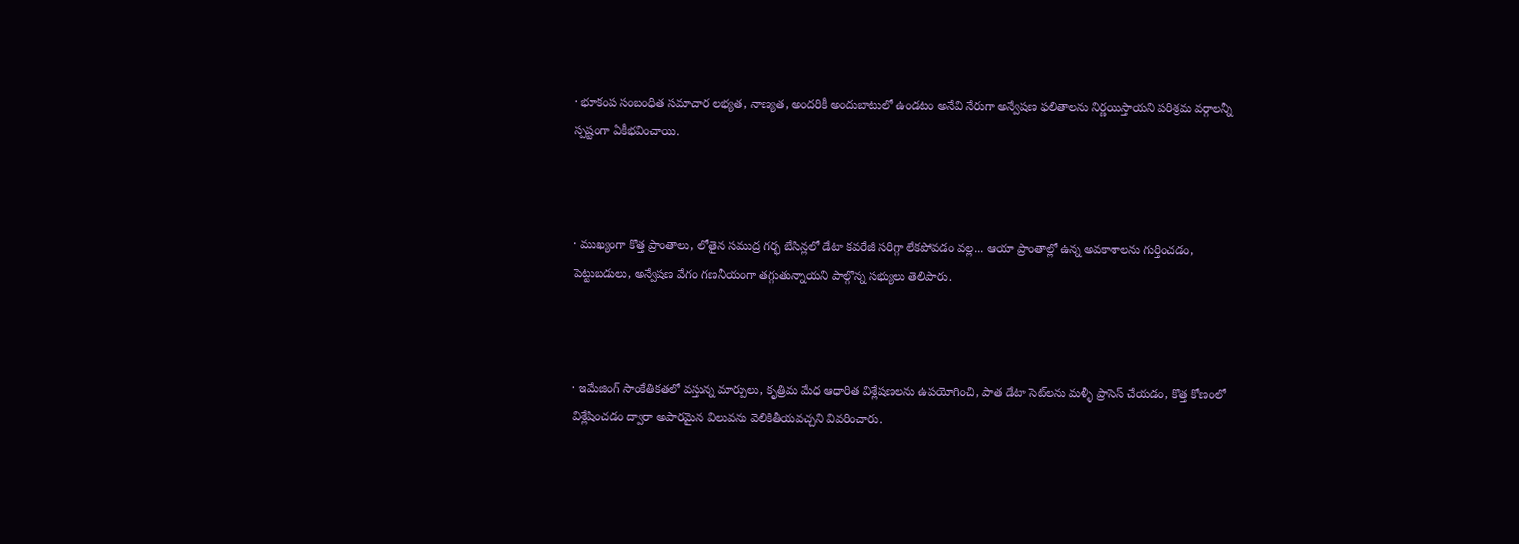· భూకంప సంబంధిత సమాచార లభ్యత, నాణ్యత, అందరికీ అందుబాటులో ఉండటం అనేవి నేరుగా అన్వేషణ ఫలితాలను నిర్ణయిస్తాయని పరిశ్రమ వర్గాలన్నీ స్పష్టంగా ఏకీభవించాయి.



· ముఖ్యంగా కొత్త ప్రాంతాలు, లోతైన సముద్ర గర్భ బేసిన్లలో డేటా కవరేజీ సరిగ్గా లేకపోవడం వల్ల... ఆయా ప్రాంతాల్లో ఉన్న అవకాశాలను గుర్తించడం, పెట్టుబడులు, అన్వేషణ వేగం గణనీయంగా తగ్గుతున్నాయని పాల్గొన్న సభ్యులు తెలిపారు.



· ఇమేజింగ్ సాంకేతికతలో వస్తున్న మార్పులు, కృత్రిమ మేధ ఆధారిత విశ్లేషణలను ఉపయోగించి, పాత డేటా సెట్‌లను మళ్ళీ ప్రాసెస్ చేయడం, కొత్త కోణంలో విశ్లేషించడం ద్వారా అపారమైన విలువను వెలికితీయవచ్చని వివరించారు.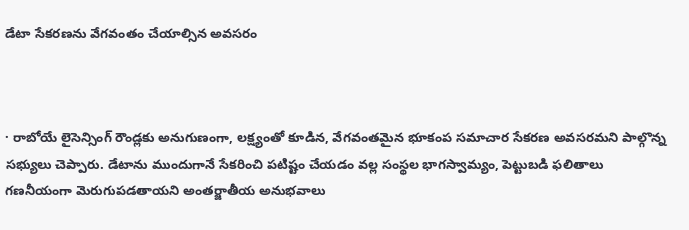డేటా సేకరణను వేగవంతం చేయాల్సిన అవసరం



· రాబోయే లైసెన్సింగ్ రౌండ్లకు అనుగుణంగా, లక్ష్యంతో కూడిన, వేగవంతమైన భూకంప సమాచార సేకరణ అవసరమని పాల్గొన్న సభ్యులు చెప్పారు. డేటాను ముందుగానే సేకరించి పటిష్టం చేయడం వల్ల సంస్థల భాగస్వామ్యం, పెట్టుబడి ఫలితాలు గణనీయంగా మెరుగుపడతాయని అంతర్జాతీయ అనుభవాలు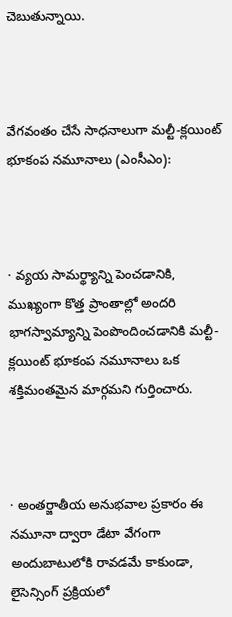చెబుతున్నాయి.



వేగవంతం చేసే సాధనాలుగా మల్టీ-క్లయింట్‌ భూకంప నమూనాలు (ఎంసీఎం):



· వ్యయ సామర్థ్యాన్ని పెంచడానికి, ముఖ్యంగా కొత్త ప్రాంతాల్లో అందరి భాగస్వామ్యాన్ని పెంపొందించడానికి మల్టీ-క్లయింట్ భూకంప నమూనాలు ఒక శక్తిమంతమైన మార్గమని గుర్తించారు.



· అంతర్జాతీయ అనుభవాల ప్రకారం ఈ నమూనా ద్వారా డేటా వేగంగా అందుబాటులోకి రావడమే కాకుండా, లైసెన్సింగ్ ప్రక్రియలో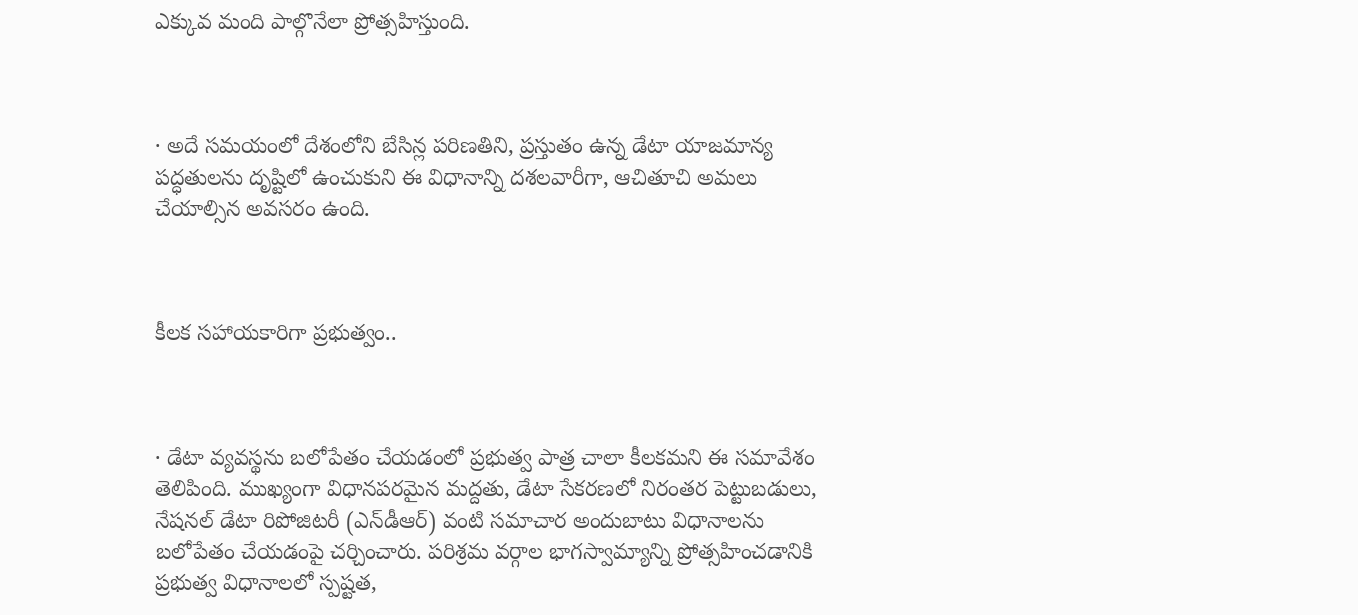ఎక్కువ మంది పాల్గొనేలా ప్రోత్సహిస్తుంది.



· అదే సమయంలో దేశంలోని బేసిన్ల పరిణతిని, ప్రస్తుతం ఉన్న డేటా యాజమాన్య పద్ధతులను దృష్టిలో ఉంచుకుని ఈ విధానాన్ని దశలవారీగా, ఆచితూచి అమలు చేయాల్సిన అవసరం ఉంది.



కీలక సహాయకారిగా ప్రభుత్వం..



· డేటా వ్యవస్థను బలోపేతం చేయడంలో ప్రభుత్వ పాత్ర చాలా కీలకమని ఈ సమావేశం తెలిపింది. ముఖ్యంగా విధానపరమైన మద్దతు, డేటా సేకరణలో నిరంతర పెట్టుబడులు, నేషనల్ డేటా రిపోజిటరీ (ఎన్‌డీఆర్‌) వంటి సమాచార అందుబాటు విధానాలను బలోపేతం చేయడంపై చర్చించారు. పరిశ్రమ వర్గాల భాగస్వామ్యాన్ని ప్రోత్సహించడానికి ప్రభుత్వ విధానాలలో స్పష్టత,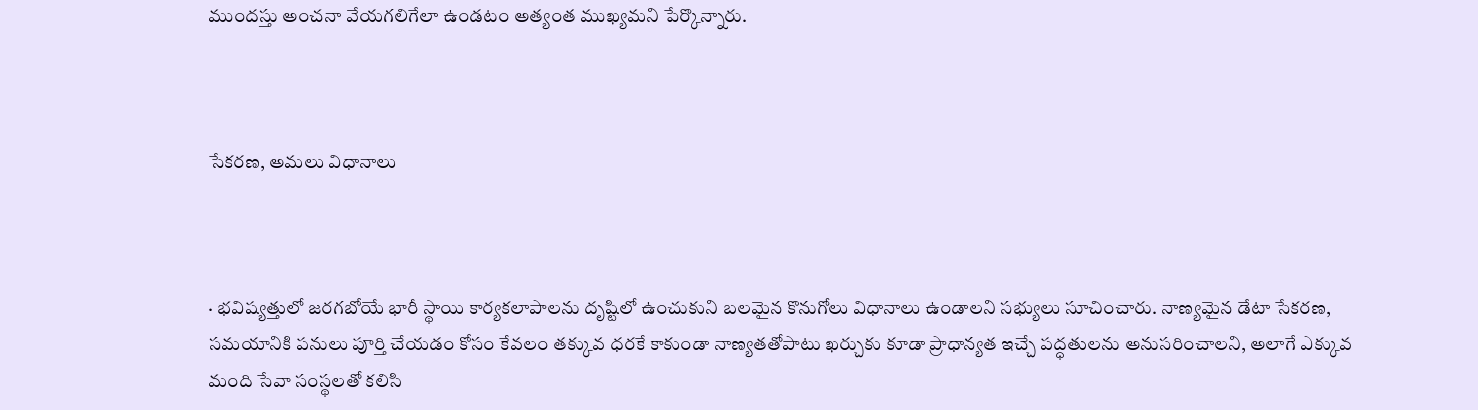ముందస్తు అంచనా వేయగలిగేలా ఉండటం అత్యంత ముఖ్యమని పేర్కొన్నారు.



సేకరణ, అమలు విధానాలు



· భవిష్యత్తులో జరగబోయే భారీ స్థాయి కార్యకలాపాలను దృష్టిలో ఉంచుకుని బలమైన కొనుగోలు విధానాలు ఉండాలని సభ్యులు సూచించారు. నాణ్యమైన డేటా సేకరణ, సమయానికి పనులు పూర్తి చేయడం కోసం కేవలం తక్కువ ధరకే కాకుండా నాణ్యతతోపాటు ఖర్చుకు కూడా ప్రాధాన్యత ఇచ్చే పద్ధతులను అనుసరించాలని, అలాగే ఎక్కువ మంది సేవా సంస్థలతో కలిసి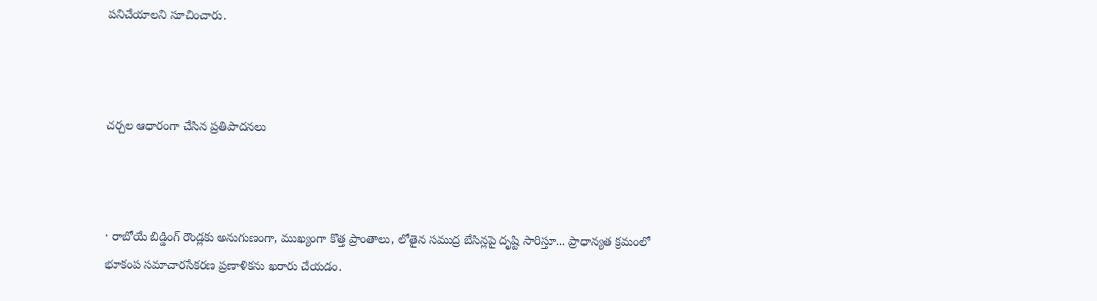పనిచేయాలని సూచించారు.



చర్చల ఆధారంగా చేసిన ప్రతిపాదనలు



· రాబోయే బిడ్డింగ్ రౌండ్లకు అనుగుణంగా, ముఖ్యంగా కొత్త ప్రాంతాలు, లోతైన సముద్ర బేసిన్లపై దృష్టి సారిస్తూ... ప్రాధాన్యత క్రమంలో భూకంప సమాచారసేకరణ ప్రణాళికను ఖరారు చేయడం.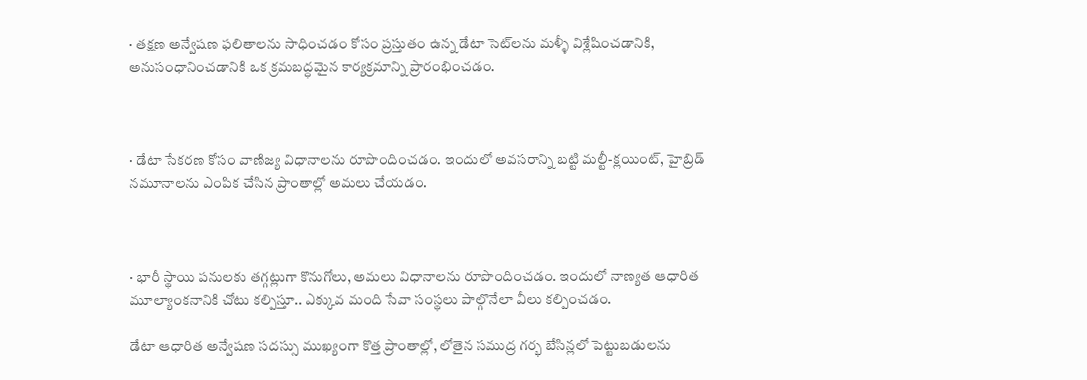· తక్షణ అన్వేషణ ఫలితాలను సాధించడం కోసం ప్రస్తుతం ఉన్న డేటా సెట్‌లను మళ్ళీ విశ్లేషించడానికి, అనుసంధానించడానికి ఒక క్రమబద్ధమైన కార్యక్రమాన్ని ప్రారంభించడం.



· డేటా సేకరణ కోసం వాణిజ్య విధానాలను రూపొందించడం. ఇందులో అవసరాన్ని బట్టి మల్టీ-క్లయింట్, హైబ్రిడ్ నమూనాలను ఎంపిక చేసిన ప్రాంతాల్లో అమలు చేయడం.



· భారీ స్థాయి పనులకు తగ్గట్లుగా కొనుగోలు, అమలు విధానాలను రూపొందించడం. ఇందులో నాణ్యత ఆధారిత మూల్యాంకనానికి చోటు కల్పిస్తూ.. ఎక్కువ మంది సేవా సంస్థలు పాల్గొనేలా వీలు కల్పించడం.

డేటా ఆధారిత అన్వేషణ సదస్సు ముఖ్యంగా కొత్త ప్రాంతాల్లో, లోతైన సముద్ర గర్భ బేసిన్లలో పెట్టుబడులను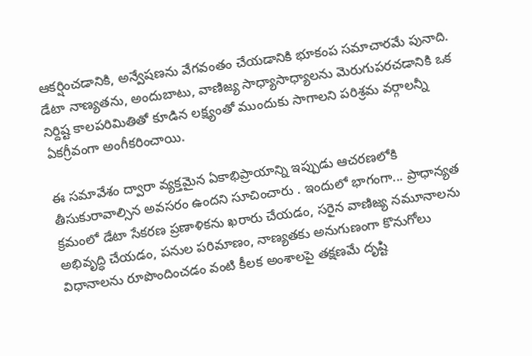ఆకర్షించడానికి, అన్వేషణను వేగవంతం చేయడానికి భూకంప సమాచారమే పునాది. డేటా నాణ్యతను, అందుబాటు, వాణిజ్య సాధ్యాసాధ్యాలను మెరుగుపరచడానికి ఒక నిర్దిష్ట కాలపరిమితితో కూడిన లక్ష్యంతో ముందుకు సాగాలని పరిశ్రమ వర్గాలన్నీ ఏకగ్రీవంగా అంగీకరించాయి.

ఈ సమావేశం ద్వారా వ్యక్తమైన ఏకాభిప్రాయాన్ని ఇప్పుడు ఆచరణలోకి తీసుకురావాల్సిన అవసరం ఉందని సూచించారు . ఇందులో భాగంగా... ప్రాధాన్యత క్రమంలో డేటా సేకరణ ప్రణాళికను ఖరారు చేయడం, సరైన వాణిజ్య నమూనాలను అభివృద్ధి చేయడం, పనుల పరిమాణం, నాణ్యతకు అనుగుణంగా కొనుగోలు విధానాలను రూపొందించడం వంటి కీలక అంశాలపై తక్షణమే దృష్టి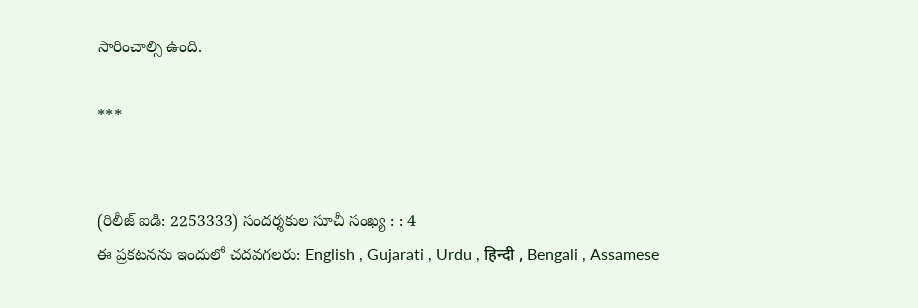సారించాల్సి ఉంది.

***


(రిలీజ్ ఐడి: 2253333) సందర్శకుల సూచీ సంఖ్య : : 4
ఈ ప్రకటనను ఇందులో చదవగలరు: English , Gujarati , Urdu , हिन्दी , Bengali , Assamese